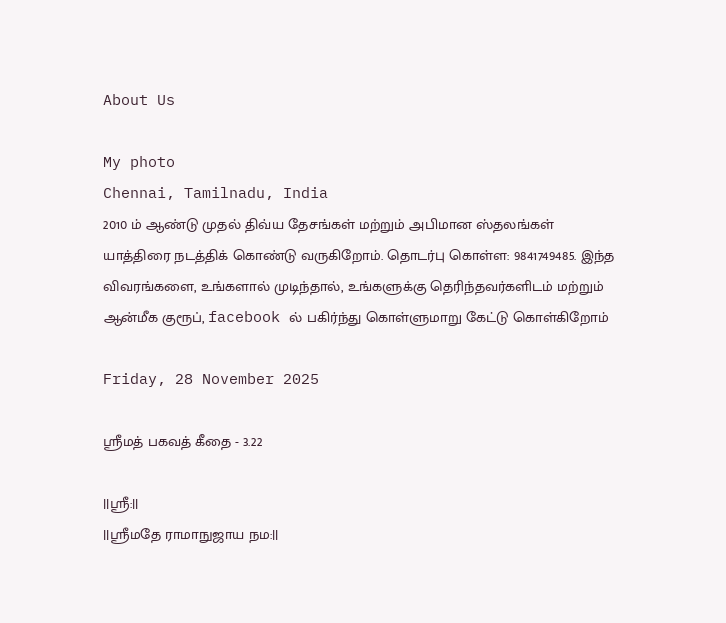About Us

My photo
Chennai, Tamilnadu, India
2010 ம் ஆண்டு முதல் திவ்ய தேசங்கள் மற்றும் அபிமான ஸ்தலங்கள் யாத்திரை நடத்திக் கொண்டு வருகிறோம். தொடர்பு கொள்ள: 9841749485. இந்த விவரங்களை, உங்களால் முடிந்தால், உங்களுக்கு தெரிந்தவர்களிடம் மற்றும் ஆன்மீக குரூப், facebook ல் பகிர்ந்து கொள்ளுமாறு கேட்டு கொள்கிறோம்

Friday, 28 November 2025

ஸ்ரீமத் பகவத் கீதை - 3.22

||ஸ்ரீ:||
||ஸ்ரீமதே ராமாநுஜாய நம:||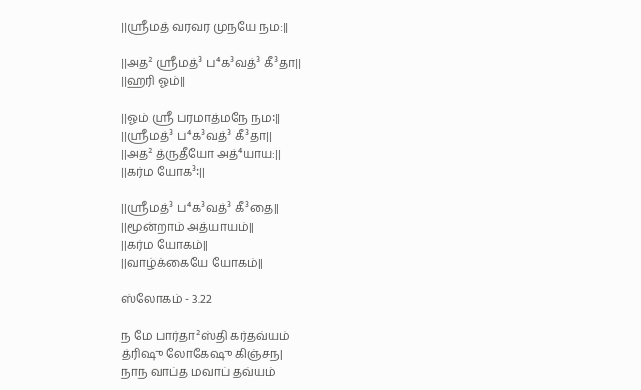||ஸ்ரீமத் வரவர முநயே நம:||

||அத² ஸ்ரீமத்³ ப⁴க³வத்³ கீ³தா||
||ஹரி ஓம்||

||ஓம் ஸ்ரீ பரமாத்மநே நம꞉||
||ஸ்ரீமத்³ ப⁴க³வத்³ கீ³தா||
||அத² த்ருதீயோ அத்⁴யாய:||
||கர்ம யோக³꞉||

||ஸ்ரீமத்³ ப⁴க³வத்³ கீ³தை||
||மூன்றாம் அத்யாயம்||
||கர்ம யோகம்||
||வாழ்க்கையே யோகம்||

ஸ்லோகம் - 3.22

ந மே பார்தா²ஸ்தி கர்தவ்யம்
த்ரிஷு லோகேஷு கிஞ்சந|
நாந வாப்த மவாப் தவ்யம்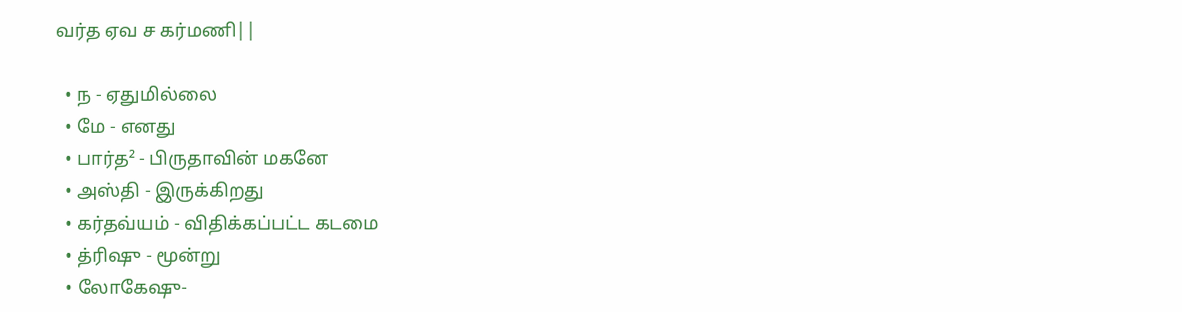வர்த ஏவ ச கர்மணி||

  • ந - ஏதுமில்லை
  • மே - எனது
  • பார்த² - பிருதாவின் மகனே
  • அஸ்தி - இருக்கிறது
  • கர்தவ்யம் - விதிக்கப்பட்ட கடமை
  • த்ரிஷு - மூன்று
  • லோகேஷு-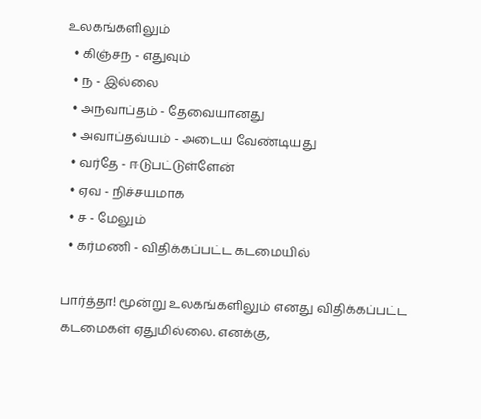உலகங்களிலும்
  • கிஞ்சந - எதுவும்
  • ந - இல்லை
  • அநவாப்தம் - தேவையானது
  • அவாப்தவ்யம் - அடைய வேண்டியது
  • வர்தே - ஈடுபட்டுள்ளேன்
  • ஏவ - நிச்சயமாக
  • ச - மேலும்
  • கர்மணி - விதிக்கப்பட்ட கடமையில்

பார்த்தா! மூன்று உலகங்களிலும் எனது விதிக்கப்பட்ட கடமைகள் ஏதுமில்லை. எனக்கு,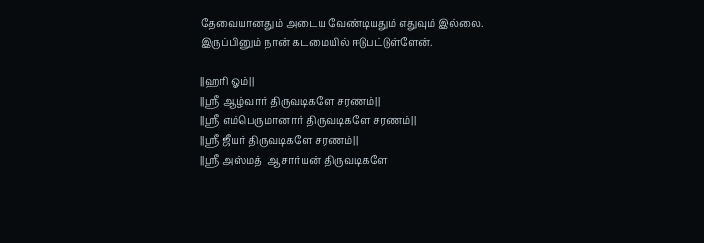தேவையானதும் அடைய வேண்டியதும் எதுவும் இல்லை. இருப்பினும் நான் கடமையில் ஈடுபட்டுள்ளேன்.

||ஹரி ஓம்||
||ஸ்ரீ ஆழ்வார் திருவடிகளே சரணம்||
||ஸ்ரீ எம்பெருமானார் திருவடிகளே சரணம்||
||ஸ்ரீ ஜீயர் திருவடிகளே சரணம்||
||ஸ்ரீ அஸ்மத்  ஆசார்யன் திருவடிகளே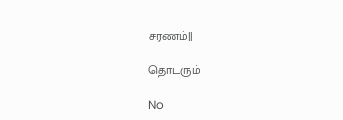சரணம்||

தொடரும்

No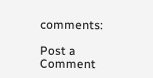comments:

Post a Comment